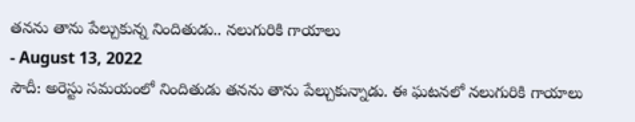తనను తాను పేల్చుకున్న నిందితుడు.. నలుగురికి గాయాలు
- August 13, 2022
సౌదీ: అరెస్టు సమయంలో నిందితుడు తనను తాను పేల్చుకున్నాడు. ఈ ఘటనలో నలుగురికి గాయాలు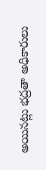అయినట్లు భద్రతా అధికారులు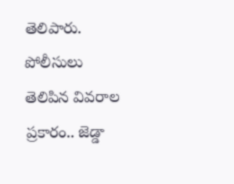తెలిపారు. పోలీసులు తెలిపిన వివరాల ప్రకారం.. జెడ్డా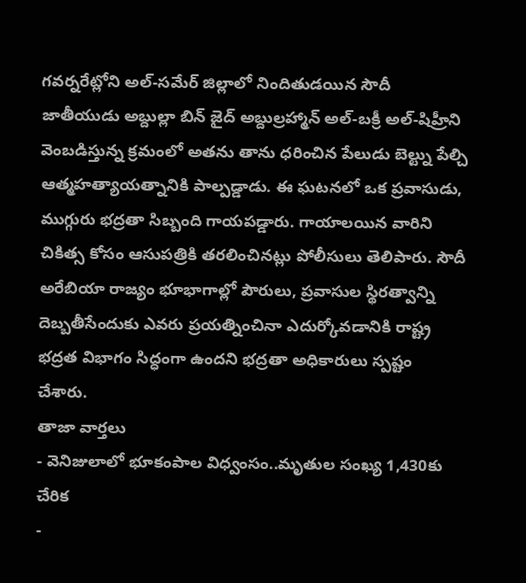గవర్నరేట్లోని అల్-సమేర్ జిల్లాలో నిందితుడయిన సౌదీ జాతీయుడు అబ్దుల్లా బిన్ జైద్ అబ్దుల్రహ్మాన్ అల్-బక్రీ అల్-షిహ్రీని వెంబడిస్తున్న క్రమంలో అతను తాను ధరించిన పేలుడు బెల్ట్ను పేల్చి ఆత్మహత్యాయత్నానికి పాల్పడ్డాడు. ఈ ఘటనలో ఒక ప్రవాసుడు, ముగ్గురు భద్రతా సిబ్బంది గాయపడ్డారు. గాయాలయిన వారిని చికిత్స కోసం ఆసుపత్రికి తరలించినట్లు పోలీసులు తెలిపారు. సౌదీ అరేబియా రాజ్యం భూభాగాల్లో పౌరులు, ప్రవాసుల స్థిరత్వాన్ని దెబ్బతీసేందుకు ఎవరు ప్రయత్నించినా ఎదుర్కోవడానికి రాష్ట్ర భద్రత విభాగం సిద్ధంగా ఉందని భద్రతా అధికారులు స్పష్టం చేశారు.
తాజా వార్తలు
- వెనిజులాలో భూకంపాల విధ్వంసం..మృతుల సంఖ్య 1,430కు చేరిక
-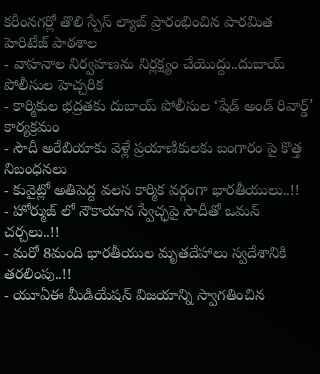కరీంనగర్లో తొలి స్పేస్ ల్యాబ్ ప్రారంభించిన పారమిత హెరిటేజ్ పాఠశాల
- వాహనాల నిర్వహణను నిర్లక్ష్యం చేయొద్దు..దుబాయ్ పోలీసుల హెచ్చరిక
- కార్మికుల భద్రతకు దుబాయ్ పోలీసుల ‘షేడ్ అండ్ రివార్డ్’ కార్యక్రమం
- సౌదీ అరేబియాకు వెళ్లే ప్రయాణికులకు బంగారం పై కొత్త నిబంధనలు
- కువైట్లో అతిపెద్ద వలస కార్మిక వర్గంగా భారతీయులు..!!
- హోర్ముజ్ లో నౌకాయాన స్వేచ్ఛపై సౌదీతో ఒమన్ చర్చలు..!!
- మరో 8మంది భారతీయుల మృతదేహాలు స్వదేశానికి తరలింపు..!!
- యూఏఈ మీడియేషన్ విజయాన్ని స్వాగతించిన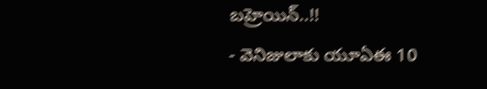బహ్రెయిన్..!!
- వెనిజులాకు యూఏఈ 10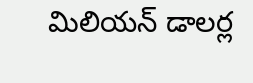మిలియన్ డాలర్ల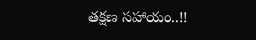తక్షణ సహాయం..!!